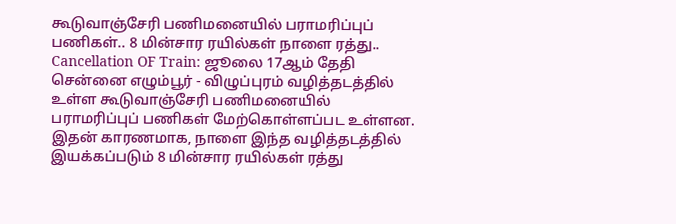கூடுவாஞ்சேரி பணிமனையில் பராமரிப்புப் பணிகள்.. 8 மின்சார ரயில்கள் நாளை ரத்து..
Cancellation OF Train: ஜூலை 17ஆம் தேதி சென்னை எழும்பூர் - விழுப்புரம் வழித்தடத்தில் உள்ள கூடுவாஞ்சேரி பணிமனையில் பராமரிப்புப் பணிகள் மேற்கொள்ளப்பட உள்ளன. இதன் காரணமாக, நாளை இந்த வழித்தடத்தில் இயக்கப்படும் 8 மின்சார ரயில்கள் ரத்து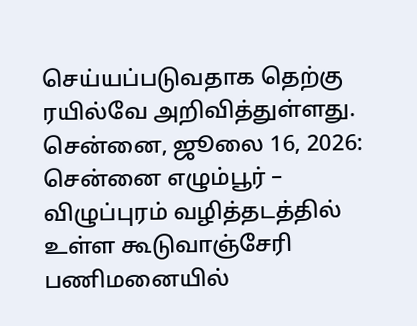செய்யப்படுவதாக தெற்கு ரயில்வே அறிவித்துள்ளது.
சென்னை, ஜூலை 16, 2026: சென்னை எழும்பூர் – விழுப்புரம் வழித்தடத்தில் உள்ள கூடுவாஞ்சேரி பணிமனையில்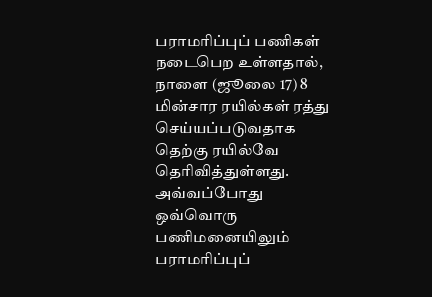பராமரிப்புப் பணிகள் நடைபெற உள்ளதால், நாளை (ஜூலை 17) 8 மின்சார ரயில்கள் ரத்து செய்யப்படுவதாக தெற்கு ரயில்வே தெரிவித்துள்ளது. அவ்வப்போது ஒவ்வொரு பணிமனையிலும் பராமரிப்புப்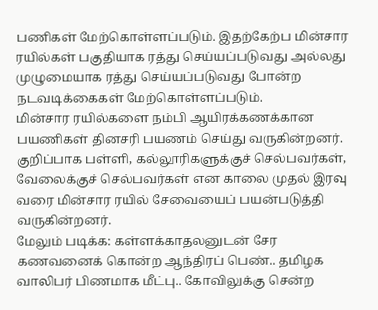பணிகள் மேற்கொள்ளப்படும். இதற்கேற்ப மின்சார ரயில்கள் பகுதியாக ரத்து செய்யப்படுவது அல்லது முழுமையாக ரத்து செய்யப்படுவது போன்ற நடவடிக்கைகள் மேற்கொள்ளப்படும்.
மின்சார ரயில்களை நம்பி ஆயிரக்கணக்கான பயணிகள் தினசரி பயணம் செய்து வருகின்றனர். குறிப்பாக பள்ளி, கல்லூரிகளுக்குச் செல்பவர்கள், வேலைக்குச் செல்பவர்கள் என காலை முதல் இரவு வரை மின்சார ரயில் சேவையைப் பயன்படுத்தி வருகின்றனர்.
மேலும் படிக்க: கள்ளக்காதலனுடன் சேர கணவனைக் கொன்ற ஆந்திரப் பெண்.. தமிழக வாலிபர் பிணமாக மீட்பு.. கோவிலுக்கு சென்ற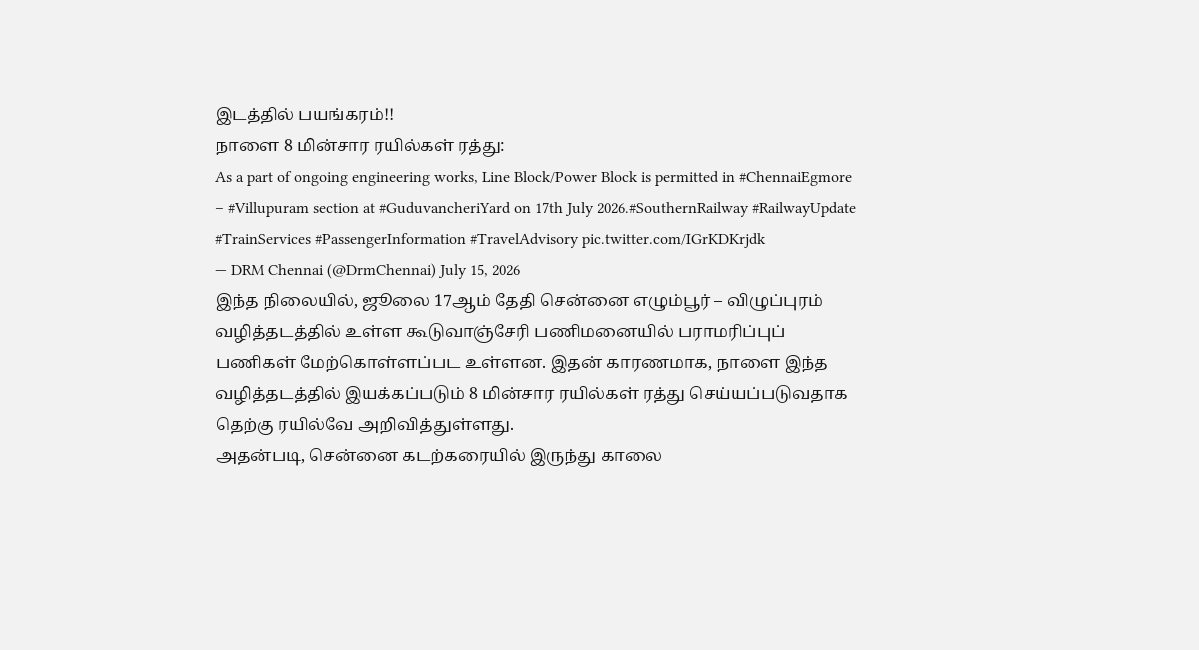இடத்தில் பயங்கரம்!!
நாளை 8 மின்சார ரயில்கள் ரத்து:
As a part of ongoing engineering works, Line Block/Power Block is permitted in #ChennaiEgmore – #Villupuram section at #GuduvancheriYard on 17th July 2026.#SouthernRailway #RailwayUpdate #TrainServices #PassengerInformation #TravelAdvisory pic.twitter.com/IGrKDKrjdk
— DRM Chennai (@DrmChennai) July 15, 2026
இந்த நிலையில், ஜூலை 17ஆம் தேதி சென்னை எழும்பூர் – விழுப்புரம் வழித்தடத்தில் உள்ள கூடுவாஞ்சேரி பணிமனையில் பராமரிப்புப் பணிகள் மேற்கொள்ளப்பட உள்ளன. இதன் காரணமாக, நாளை இந்த வழித்தடத்தில் இயக்கப்படும் 8 மின்சார ரயில்கள் ரத்து செய்யப்படுவதாக தெற்கு ரயில்வே அறிவித்துள்ளது.
அதன்படி, சென்னை கடற்கரையில் இருந்து காலை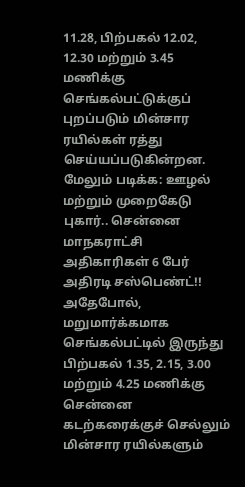11.28, பிற்பகல் 12.02, 12.30 மற்றும் 3.45 மணிக்கு செங்கல்பட்டுக்குப் புறப்படும் மின்சார ரயில்கள் ரத்து செய்யப்படுகின்றன.
மேலும் படிக்க: ஊழல் மற்றும் முறைகேடு புகார்.. சென்னை மாநகராட்சி அதிகாரிகள் 6 பேர் அதிரடி சஸ்பெண்ட்!!
அதேபோல், மறுமார்க்கமாக செங்கல்பட்டில் இருந்து பிற்பகல் 1.35, 2.15, 3.00 மற்றும் 4.25 மணிக்கு சென்னை கடற்கரைக்குச் செல்லும் மின்சார ரயில்களும்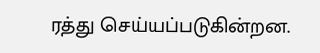ரத்து செய்யப்படுகின்றன.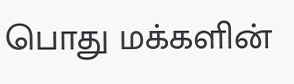பொது மக்களின்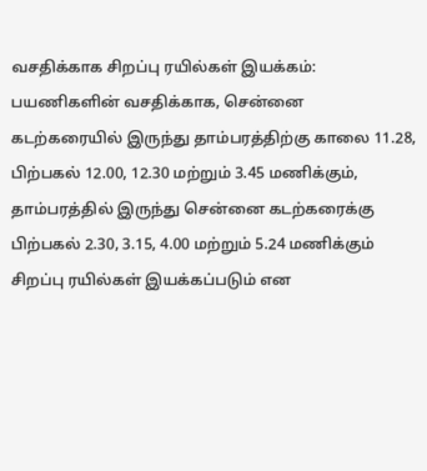வசதிக்காக சிறப்பு ரயில்கள் இயக்கம்:
பயணிகளின் வசதிக்காக, சென்னை கடற்கரையில் இருந்து தாம்பரத்திற்கு காலை 11.28, பிற்பகல் 12.00, 12.30 மற்றும் 3.45 மணிக்கும், தாம்பரத்தில் இருந்து சென்னை கடற்கரைக்கு பிற்பகல் 2.30, 3.15, 4.00 மற்றும் 5.24 மணிக்கும் சிறப்பு ரயில்கள் இயக்கப்படும் என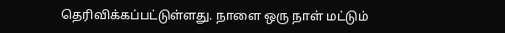தெரிவிக்கப்பட்டுள்ளது. நாளை ஒரு நாள் மட்டும்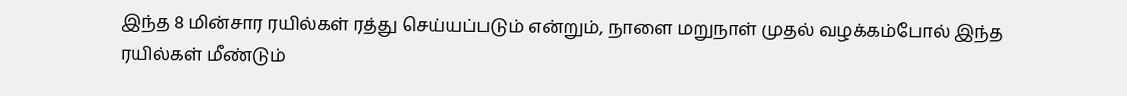இந்த 8 மின்சார ரயில்கள் ரத்து செய்யப்படும் என்றும், நாளை மறுநாள் முதல் வழக்கம்போல் இந்த ரயில்கள் மீண்டும்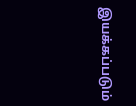இயக்கப்படும்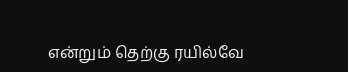என்றும் தெற்கு ரயில்வே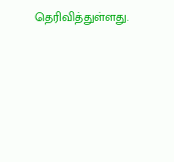தெரிவித்துள்ளது.